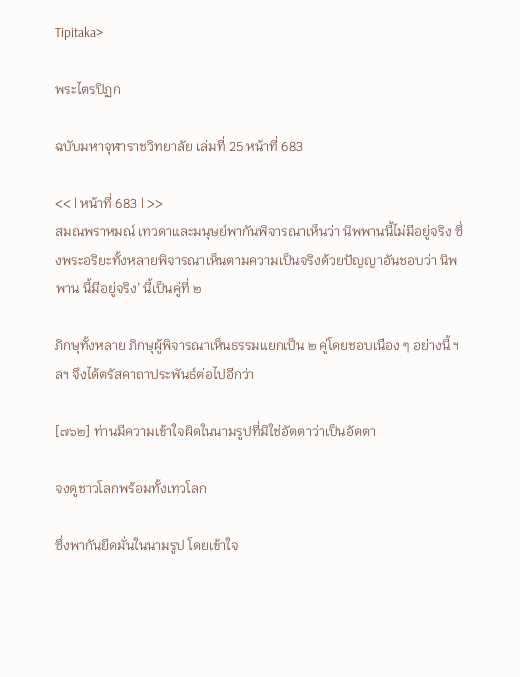Tipitaka>

พระไตรปิฏก

ฉบับมหาจุฬาราชวิทยาลัย เล่มที่ 25 หน้าที่ 683

<< | หน้าที่ 683 | >>
สมณพราหมณ์ เทวดาและมนุษย์พากันพิจารณาเห็นว่า นิพพานนี้ไม่มีอยู่จริง ซึ่งพระอริยะทั้งหลายพิจารณาเห็นตามความเป็นจริงด้วยปัญญาอันชอบว่า นิพพาน นี้มีอยู่จริง’ นี้เป็นคู่ที่ ๒

ภิกษุทั้งหลาย ภิกษุผู้พิจารณาเห็นธรรมแยกเป็น ๒ คู่โดยชอบเนือง ๆ อย่างนี้ ฯลฯ จึงได้ตรัสคาถาประพันธ์ต่อไปอีกว่า

[๗๖๒] ท่านมีความเข้าใจผิดในนามรูปที่มิใช่อัตตาว่าเป็นอัตตา

จงดูชาวโลกพร้อมทั้งเทวโลก

ซึ่งพากันยึดมั่นในนามรูป โดยเข้าใจ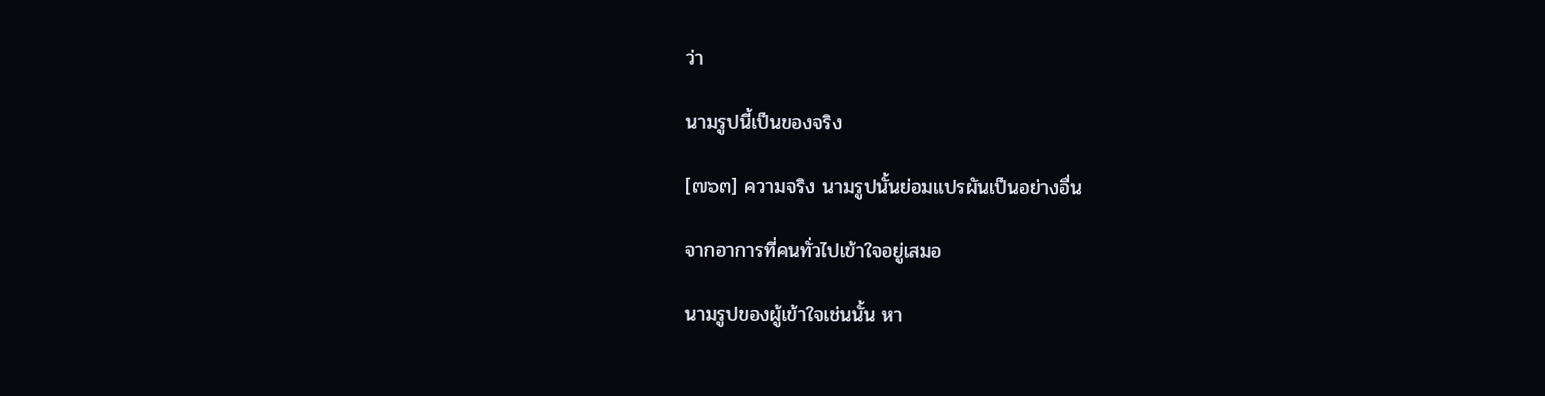ว่า

นามรูปนี้เป็นของจริง

[๗๖๓] ความจริง นามรูปนั้นย่อมแปรผันเป็นอย่างอื่น

จากอาการที่คนทั่วไปเข้าใจอยู่เสมอ

นามรูปของผู้เข้าใจเช่นนั้น หา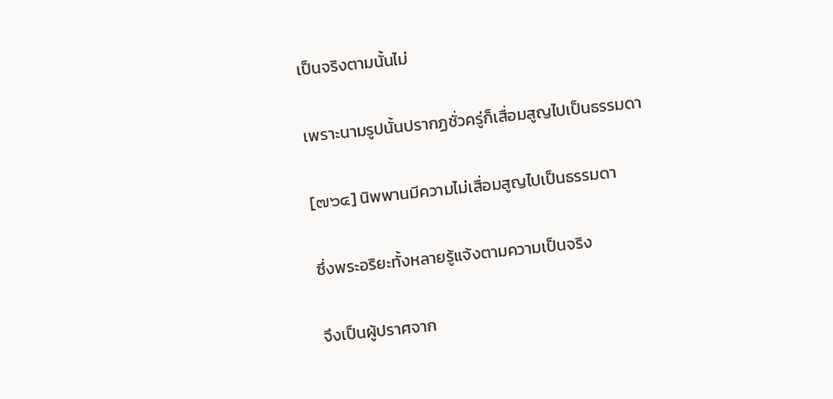เป็นจริงตามนั้นไม่

เพราะนามรูปนั้นปรากฏชั่วครู่ก็เสื่อมสูญไปเป็นธรรมดา

[๗๖๔] นิพพานมีความไม่เสื่อมสูญไปเป็นธรรมดา

ซึ่งพระอริยะทั้งหลายรู้แจ้งตามความเป็นจริง

จึงเป็นผู้ปราศจาก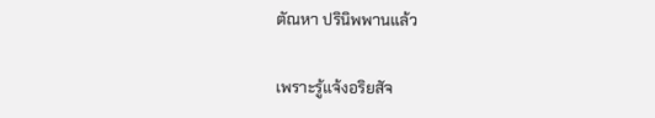ตัณหา ปรินิพพานแล้ว

เพราะรู้แจ้งอริยสัจ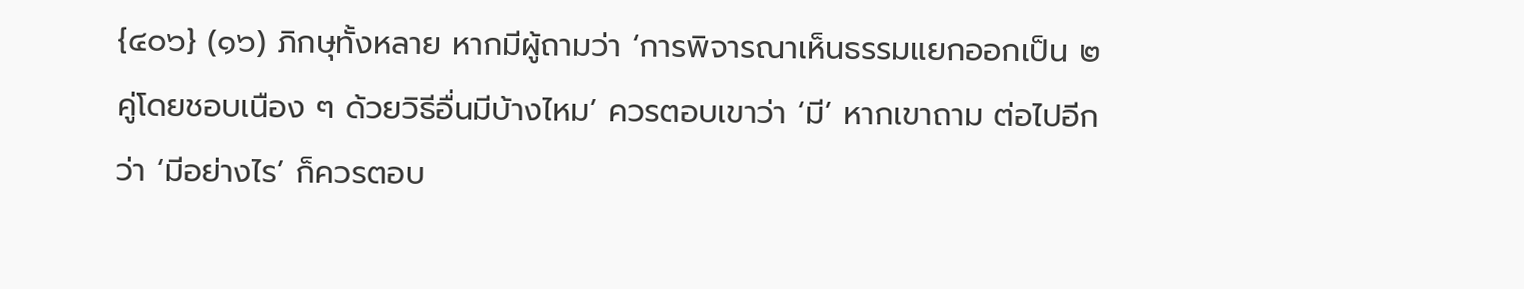{๔๐๖} (๑๖) ภิกษุทั้งหลาย หากมีผู้ถามว่า ‘การพิจารณาเห็นธรรมแยกออกเป็น ๒ คู่โดยชอบเนือง ๆ ด้วยวิธีอื่นมีบ้างไหม’ ควรตอบเขาว่า ‘มี’ หากเขาถาม ต่อไปอีกว่า ‘มีอย่างไร’ ก็ควรตอบ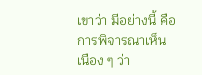เขาว่า มีอย่างนี้ คือ การพิจารณาเห็นเนือง ๆ ว่า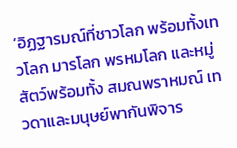‘อิฏฐารมณ์ที่ชาวโลก พร้อมทั้งเทวโลก มารโลก พรหมโลก และหมู่สัตว์พร้อมทั้ง สมณพราหมณ์ เทวดาและมนุษย์พากันพิจาร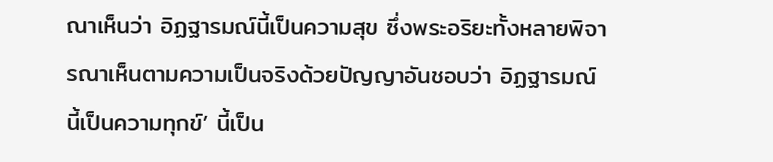ณาเห็นว่า อิฏฐารมณ์นี้เป็นความสุข ซึ่งพระอริยะทั้งหลายพิจารณาเห็นตามความเป็นจริงด้วยปัญญาอันชอบว่า อิฏฐารมณ์ นี้เป็นความทุกข์’ นี้เป็น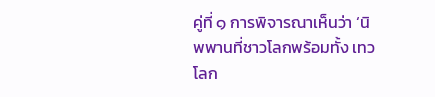คู่ที่ ๑ การพิจารณาเห็นว่า ‘นิพพานที่ชาวโลกพร้อมทั้ง เทวโลก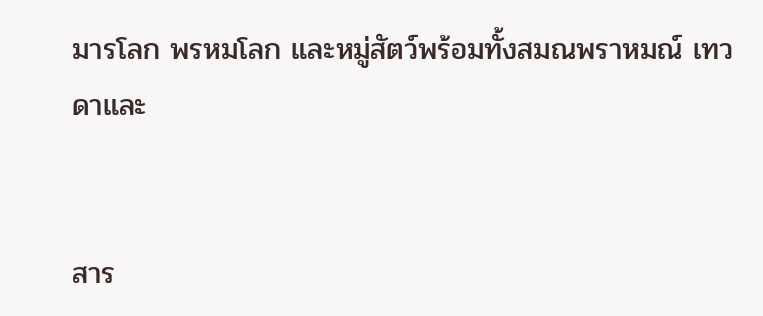มารโลก พรหมโลก และหมู่สัตว์พร้อมทั้งสมณพราหมณ์ เทวดาและ


สาร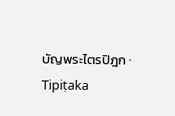บัญพระไตรปิฎก · Tipiṭaka